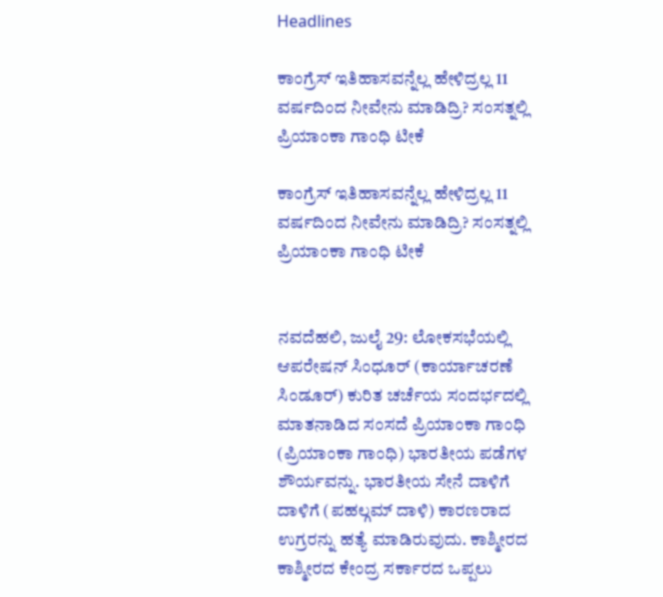Headlines

ಕಾಂಗ್ರೆಸ್ ಇತಿಹಾಸವನ್ನೆಲ್ಲ ಹೇಳಿದ್ರಲ್ಲ 11 ವರ್ಷದಿಂದ ನೀವೇನು ಮಾಡಿದ್ರಿ? ಸಂಸತ್ನಲ್ಲಿ ಪ್ರಿಯಾಂಕಾ ಗಾಂಧಿ ಟೀಕೆ

ಕಾಂಗ್ರೆಸ್ ಇತಿಹಾಸವನ್ನೆಲ್ಲ ಹೇಳಿದ್ರಲ್ಲ 11 ವರ್ಷದಿಂದ ನೀವೇನು ಮಾಡಿದ್ರಿ? ಸಂಸತ್ನಲ್ಲಿ ಪ್ರಿಯಾಂಕಾ ಗಾಂಧಿ ಟೀಕೆ


ನವದೆಹಲಿ, ಜುಲೈ 29: ಲೋಕಸಭೆಯಲ್ಲಿ ಆಪರೇಷನ್ ಸಿಂಧೂರ್ (ಕಾರ್ಯಾಚರಣೆ ಸಿಂಡೂರ್) ಕುರಿತ ಚರ್ಚೆಯ ಸಂದರ್ಭದಲ್ಲಿ ಮಾತನಾಡಿದ ಸಂಸದೆ ಪ್ರಿಯಾಂಕಾ ಗಾಂಧಿ (ಪ್ರಿಯಾಂಕಾ ಗಾಂಧಿ) ಭಾರತೀಯ ಪಡೆಗಳ ಶೌರ್ಯವನ್ನು. ಭಾರತೀಯ ಸೇನೆ ದಾಳಿಗೆ ದಾಳಿಗೆ (ಪಹಲ್ಗಮ್ ದಾಳಿ) ಕಾರಣರಾದ ಉಗ್ರರನ್ನು ಹತ್ಯೆ ಮಾಡಿರುವುದು. ಕಾಶ್ಮೀರದ ಕಾಶ್ಮೀರದ ಕೇಂದ್ರ ಸರ್ಕಾರದ ಒಪ್ಪಲು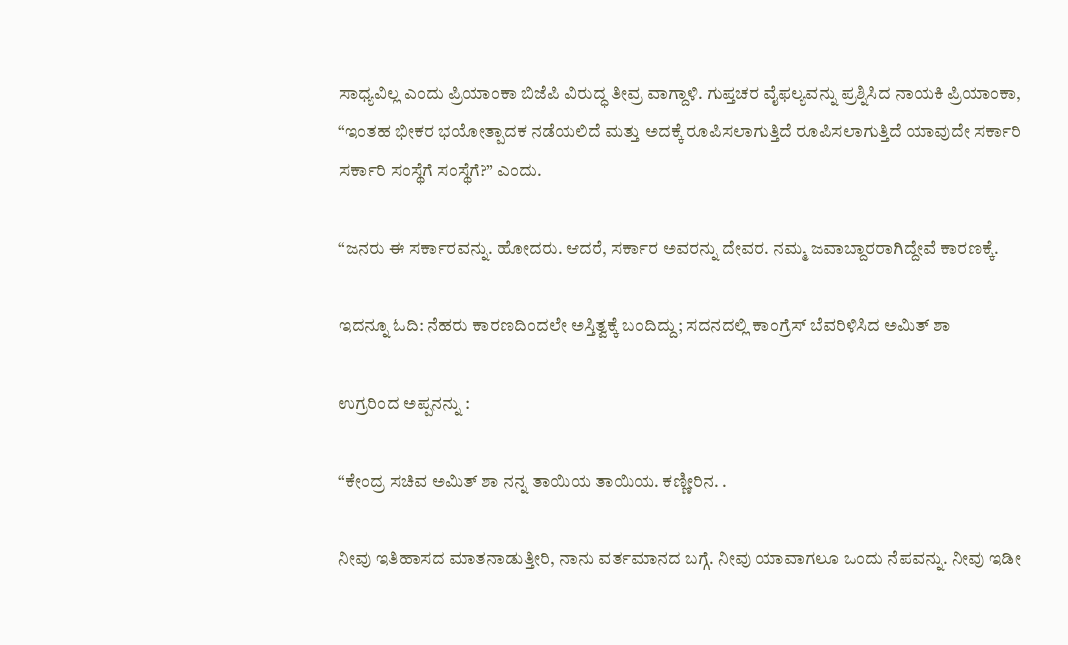ಸಾಧ್ಯವಿಲ್ಲ ಎಂದು ಪ್ರಿಯಾಂಕಾ ಬಿಜೆಪಿ ವಿರುದ್ಧ ತೀವ್ರ ವಾಗ್ದಾಳಿ. ಗುಪ್ತಚರ ವೈಫಲ್ಯವನ್ನು ಪ್ರಶ್ನಿಸಿದ ನಾಯಕಿ ಪ್ರಿಯಾಂಕಾ, “ಇಂತಹ ಭೀಕರ ಭಯೋತ್ಪಾದಕ ನಡೆಯಲಿದೆ ಮತ್ತು ಅದಕ್ಕೆ ರೂಪಿಸಲಾಗುತ್ತಿದೆ ರೂಪಿಸಲಾಗುತ್ತಿದೆ ಯಾವುದೇ ಸರ್ಕಾರಿ ಸರ್ಕಾರಿ ಸಂಸ್ಥೆಗೆ ಸಂಸ್ಥೆಗೆ?” ಎಂದು.

“ಜನರು ಈ ಸರ್ಕಾರವನ್ನು. ಹೋದರು. ಆದರೆ, ಸರ್ಕಾರ ಅವರನ್ನು ದೇವರ. ನಮ್ಮ ಜವಾಬ್ದಾರರಾಗಿದ್ದೇವೆ ಕಾರಣಕ್ಕೆ.

ಇದನ್ನೂ ಓದಿ: ನೆಹರು ಕಾರಣದಿಂದಲೇ ಅಸ್ತಿತ್ವಕ್ಕೆ ಬಂದಿದ್ದು; ಸದನದಲ್ಲಿ ಕಾಂಗ್ರೆಸ್ ಬೆವರಿಳಿಸಿದ ಅಮಿತ್ ಶಾ

ಉಗ್ರರಿಂದ ಅಪ್ಪನನ್ನು :

“ಕೇಂದ್ರ ಸಚಿವ ಅಮಿತ್ ಶಾ ನನ್ನ ತಾಯಿಯ ತಾಯಿಯ. ಕಣ್ಣೀರಿನ. .

ನೀವು ಇತಿಹಾಸದ ಮಾತನಾಡುತ್ತೀರಿ, ನಾನು ವರ್ತಮಾನದ ಬಗ್ಗೆ. ನೀವು ಯಾವಾಗಲೂ ಒಂದು ನೆಪವನ್ನು. ನೀವು ಇಡೀ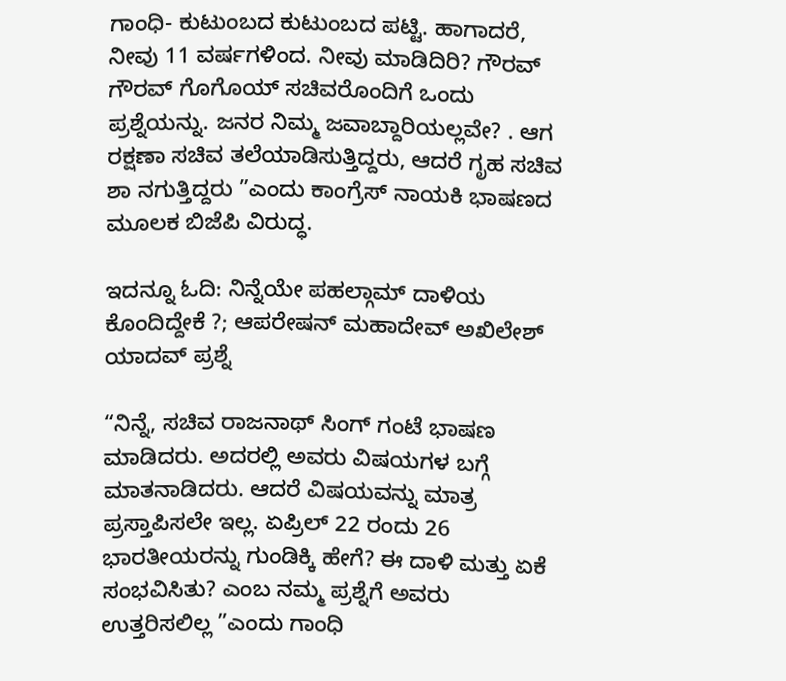ಗಾಂಧಿ- ಕುಟುಂಬದ ಕುಟುಂಬದ ಪಟ್ಟಿ. ಹಾಗಾದರೆ, ನೀವು 11 ವರ್ಷಗಳಿಂದ. ನೀವು ಮಾಡಿದಿರಿ? ಗೌರವ್ ಗೌರವ್ ಗೊಗೊಯ್ ಸಚಿವರೊಂದಿಗೆ ಒಂದು ಪ್ರಶ್ನೆಯನ್ನು. ಜನರ ನಿಮ್ಮ ಜವಾಬ್ದಾರಿಯಲ್ಲವೇ? . ಆಗ ರಕ್ಷಣಾ ಸಚಿವ ತಲೆಯಾಡಿಸುತ್ತಿದ್ದರು, ಆದರೆ ಗೃಹ ಸಚಿವ ಶಾ ನಗುತ್ತಿದ್ದರು ”ಎಂದು ಕಾಂಗ್ರೆಸ್ ನಾಯಕಿ ಭಾಷಣದ ಮೂಲಕ ಬಿಜೆಪಿ ವಿರುದ್ಧ.

ಇದನ್ನೂ ಓದಿ: ನಿನ್ನೆಯೇ ಪಹಲ್ಗಾಮ್ ದಾಳಿಯ ಕೊಂದಿದ್ದೇಕೆ ?; ಆಪರೇಷನ್ ಮಹಾದೇವ್ ಅಖಿಲೇಶ್ ಯಾದವ್ ಪ್ರಶ್ನೆ

“ನಿನ್ನೆ, ಸಚಿವ ರಾಜನಾಥ್ ಸಿಂಗ್ ಗಂಟೆ ಭಾಷಣ ಮಾಡಿದರು. ಅದರಲ್ಲಿ ಅವರು ವಿಷಯಗಳ ಬಗ್ಗೆ ಮಾತನಾಡಿದರು. ಆದರೆ ವಿಷಯವನ್ನು ಮಾತ್ರ ಪ್ರಸ್ತಾಪಿಸಲೇ ಇಲ್ಲ. ಏಪ್ರಿಲ್ 22 ರಂದು 26 ಭಾರತೀಯರನ್ನು ಗುಂಡಿಕ್ಕಿ ಹೇಗೆ? ಈ ದಾಳಿ ಮತ್ತು ಏಕೆ ಸಂಭವಿಸಿತು? ಎಂಬ ನಮ್ಮ ಪ್ರಶ್ನೆಗೆ ಅವರು ಉತ್ತರಿಸಲಿಲ್ಲ ”ಎಂದು ಗಾಂಧಿ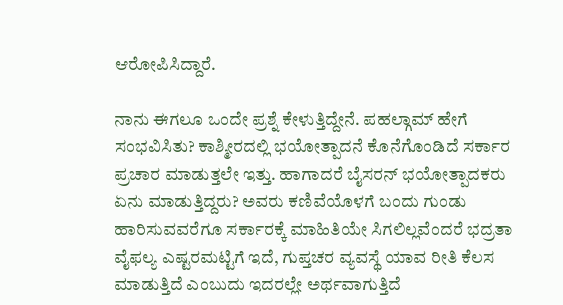ಆರೋಪಿಸಿದ್ದಾರೆ.

ನಾನು ಈಗಲೂ ಒಂದೇ ಪ್ರಶ್ನೆ ಕೇಳುತ್ತಿದ್ದೇನೆ. ಪಹಲ್ಗಾಮ್ ಹೇಗೆ ಸಂಭವಿಸಿತು? ಕಾಶ್ಮೀರದಲ್ಲಿ ಭಯೋತ್ಪಾದನೆ ಕೊನೆಗೊಂಡಿದೆ ಸರ್ಕಾರ ಪ್ರಚಾರ ಮಾಡುತ್ತಲೇ ಇತ್ತು. ಹಾಗಾದರೆ ಬೈಸರನ್ ಭಯೋತ್ಪಾದಕರು ಏನು ಮಾಡುತ್ತಿದ್ದರು? ಅವರು ಕಣಿವೆಯೊಳಗೆ ಬಂದು ಗುಂಡು ಹಾರಿಸುವವರೆಗೂ ಸರ್ಕಾರಕ್ಕೆ ಮಾಹಿತಿಯೇ ಸಿಗಲಿಲ್ಲವೆಂದರೆ ಭದ್ರತಾ ವೈಫಲ್ಯ ಎಷ್ಟರಮಟ್ಟಿಗೆ ಇದೆ, ಗುಪ್ತಚರ ವ್ಯವಸ್ಥೆ ಯಾವ ರೀತಿ ಕೆಲಸ ಮಾಡುತ್ತಿದೆ ಎಂಬುದು ಇದರಲ್ಲೇ ಅರ್ಥವಾಗುತ್ತಿದೆ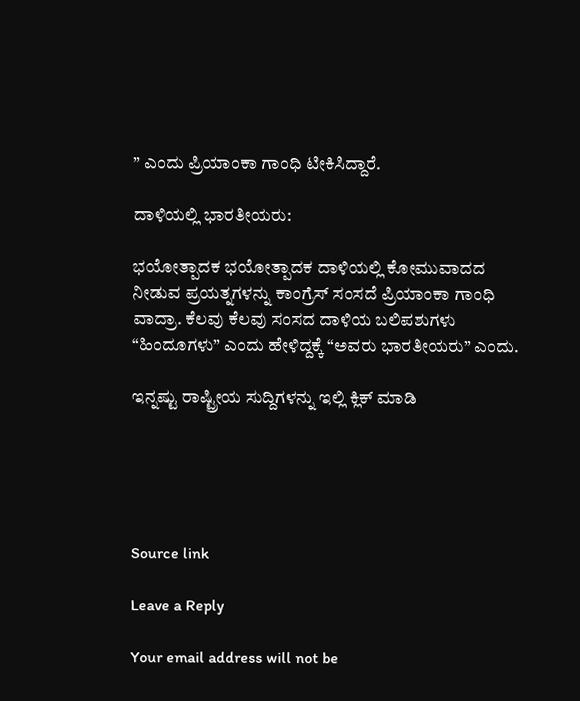” ಎಂದು ಪ್ರಿಯಾಂಕಾ ಗಾಂಧಿ ಟೀಕಿಸಿದ್ದಾರೆ.

ದಾಳಿಯಲ್ಲಿ ಭಾರತೀಯರು:

ಭಯೋತ್ಪಾದಕ ಭಯೋತ್ಪಾದಕ ದಾಳಿಯಲ್ಲಿ ಕೋಮುವಾದದ ನೀಡುವ ಪ್ರಯತ್ನಗಳನ್ನು ಕಾಂಗ್ರೆಸ್ ಸಂಸದೆ ಪ್ರಿಯಾಂಕಾ ಗಾಂಧಿ ವಾದ್ರಾ. ಕೆಲವು ಕೆಲವು ಸಂಸದ ದಾಳಿಯ ಬಲಿಪಶುಗಳು “ಹಿಂದೂಗಳು” ಎಂದು ಹೇಳಿದ್ದಕ್ಕೆ “ಅವರು ಭಾರತೀಯರು” ಎಂದು.

ಇನ್ನಷ್ಟು ರಾಷ್ಟ್ರೀಯ ಸುದ್ದಿಗಳನ್ನು ಇಲ್ಲಿ ಕ್ಲಿಕ್ ಮಾಡಿ





Source link

Leave a Reply

Your email address will not be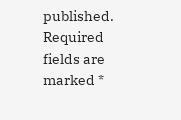published. Required fields are marked *